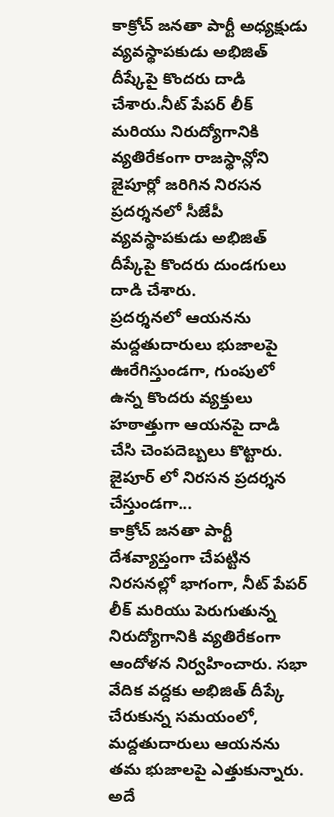కాక్రోచ్ జనతా పార్టీ అధ్యక్షుడు వ్యవస్థాపకుడు అభిజిత్ దీష్కేపై కొందరు దాడి చేశారు.నీట్ పేపర్ లీక్ మరియు నిరుద్యోగానికి వ్యతిరేకంగా రాజస్థాన్లోని జైపూర్లో జరిగిన నిరసన ప్రదర్శనలో సీజేపీ వ్యవస్థాపకుడు అభిజిత్ దీప్కేపై కొందరు దుండగులు దాడి చేశారు.
ప్రదర్శనలో ఆయనను మద్దతుదారులు భుజాలపై ఊరేగిస్తుండగా, గుంపులో ఉన్న కొందరు వ్యక్తులు హఠాత్తుగా ఆయనపై దాడి చేసి చెంపదెబ్బలు కొట్టారు.
జైపూర్ లో నిరసన ప్రదర్శన చేస్తుండగా...
కాక్రోచ్ జనతా పార్టీ దేశవ్యాప్తంగా చేపట్టిన నిరసనల్లో భాగంగా, నీట్ పేపర్ లీక్ మరియు పెరుగుతున్న నిరుద్యోగానికి వ్యతిరేకంగా ఆందోళన నిర్వహించారు. సభా వేదిక వద్దకు అభిజిత్ దీప్కే చేరుకున్న సమయంలో, మద్దతుదారులు ఆయనను తమ భుజాలపై ఎత్తుకున్నారు. అదే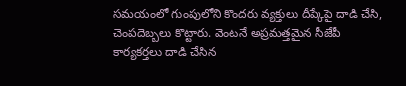సమయంలో గుంపులోని కొందరు వ్యక్తులు దీప్కేపై దాడి చేసి, చెంపదెబ్బలు కొట్టారు. వెంటనే అప్రమత్తమైన సీజేపీ కార్యకర్తలు దాడి చేసిన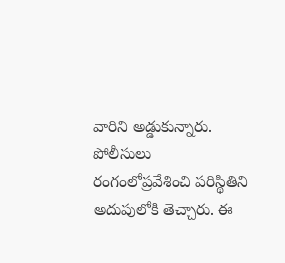వారిని అడ్డుకున్నారు. పోలీసులు రంగంలోప్రవేశించి పరిస్థితిని అదుపులోకి తెచ్చారు. ఈ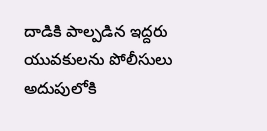దాడికి పాల్పడిన ఇద్దరు యువకులను పోలీసులు అదుపులోకి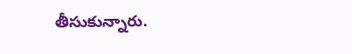తీసుకున్నారు.